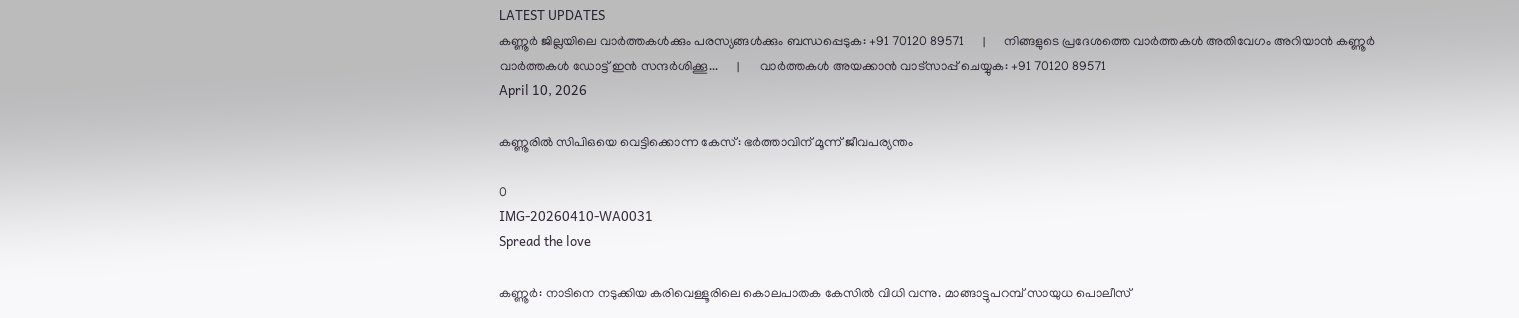LATEST UPDATES
കണ്ണൂർ ജില്ലയിലെ വാർത്തകൾക്കും പരസ്യങ്ങൾക്കും ബന്ധപ്പെടുക: +91 70120 89571      |      നിങ്ങളുടെ പ്രദേശത്തെ വാർത്തകൾ അതിവേഗം അറിയാൻ കണ്ണൂർ വാർത്തകൾ ഡോട്ട് ഇൻ സന്ദർശിക്കൂ...      |      വാർത്തകൾ അയക്കാൻ വാട്സാപ്പ് ചെയ്യുക: +91 70120 89571
April 10, 2026

കണ്ണൂരില്‍ സിപിഒയെ വെട്ടിക്കൊന്ന കേസ്: ഭര്‍ത്താവിന് മൂന്ന് ജീവപര്യന്തം

0
IMG-20260410-WA0031
Spread the love

കണ്ണൂർ: നാടിനെ നടുക്കിയ കരിവെള്ളൂരിലെ കൊലപാതക കേസിൽ വിധി വന്നു. മാങ്ങാട്ടുപറമ്പ് സായുധ പൊലീസ്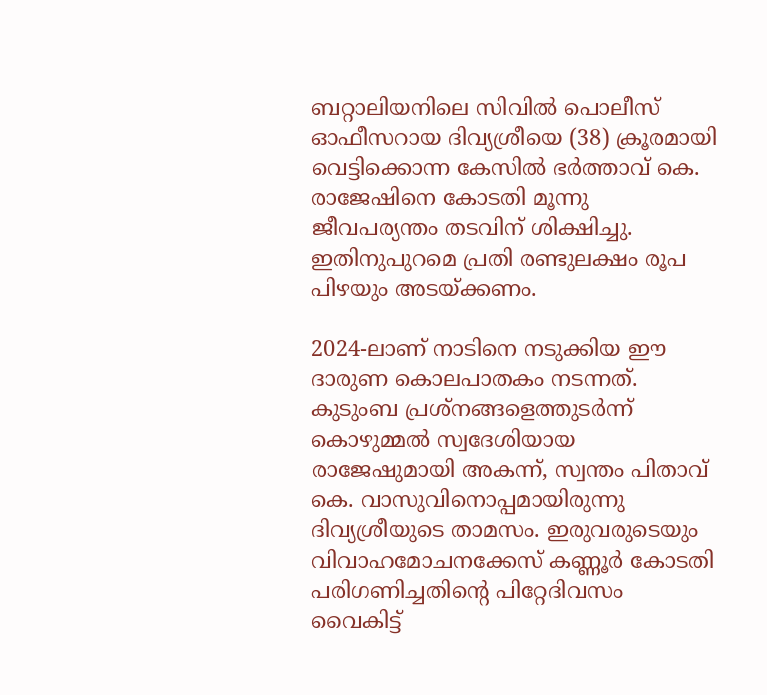ബറ്റാലിയനിലെ സിവിൽ പൊലീസ് ഓഫീസറായ ദിവ്യശ്രീയെ (38) ക്രൂരമായി വെട്ടിക്കൊന്ന കേസിൽ ഭർത്താവ് കെ. രാജേഷിനെ കോടതി മൂന്നു ജീവപര്യന്തം തടവിന് ശിക്ഷിച്ചു. ഇതിനുപുറമെ പ്രതി രണ്ടുലക്ഷം രൂപ പിഴയും അടയ്ക്കണം.

2024-ലാണ് നാടിനെ നടുക്കിയ ഈ ദാരുണ കൊലപാതകം നടന്നത്. കുടുംബ പ്രശ്നങ്ങളെത്തുടർന്ന് കൊഴുമ്മൽ സ്വദേശിയായ രാജേഷുമായി അകന്ന്, സ്വന്തം പിതാവ് കെ. വാസുവിനൊപ്പമായിരുന്നു ദിവ്യശ്രീയുടെ താമസം. ഇരുവരുടെയും വിവാഹമോചനക്കേസ് കണ്ണൂർ കോടതി പരിഗണിച്ചതിന്റെ പിറ്റേദിവസം വൈകിട്ട്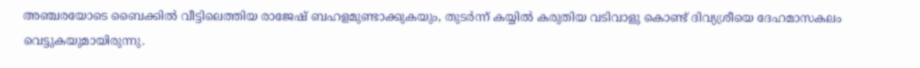അഞ്ചരയോടെ ബൈക്കിൽ വീട്ടിലെത്തിയ രാജേഷ് ബഹളമുണ്ടാക്കുകയും, തുടർന്ന് കയ്യിൽ കരുതിയ വടിവാളു കൊണ്ട് ദിവ്യശ്രീയെ ദേഹമാസകലം വെട്ടുകയുമായിരുന്നു.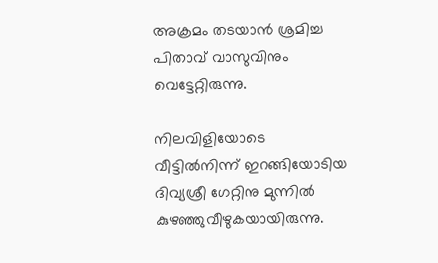അക്രമം തടയാൻ ശ്രമിച്ച പിതാവ് വാസുവിനും വെട്ടേറ്റിരുന്നു.

നിലവിളിയോടെ വീട്ടിൽനിന്ന് ഇറങ്ങിയോടിയ ദിവ്യശ്രീ ഗേറ്റിനു മുന്നിൽ കുഴഞ്ഞുവീഴുകയായിരുന്നു.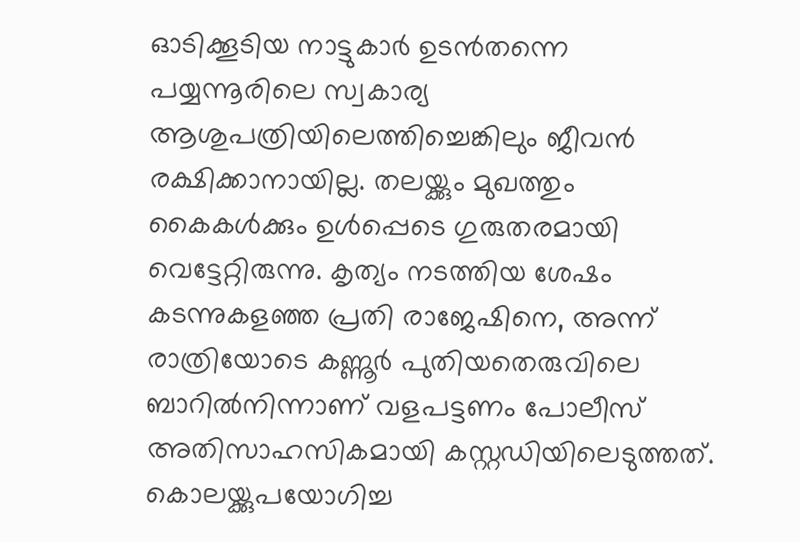ഓടിക്കൂടിയ നാട്ടുകാർ ഉടൻതന്നെ പയ്യന്നൂരിലെ സ്വകാര്യ ആശുപത്രിയിലെത്തിച്ചെങ്കിലും ജീവൻ രക്ഷിക്കാനായില്ല. തലയ്ക്കും മുഖത്തും കൈകൾക്കും ഉൾപ്പെടെ ഗുരുതരമായി വെട്ടേറ്റിരുന്നു. കൃത്യം നടത്തിയ ശേഷം കടന്നുകളഞ്ഞ പ്രതി രാജേഷിനെ, അന്ന് രാത്രിയോടെ കണ്ണൂർ പുതിയതെരുവിലെ ബാറിൽനിന്നാണ് വളപട്ടണം പോലീസ് അതിസാഹസികമായി കസ്റ്റഡിയിലെടുത്തത്. കൊലയ്ക്കുപയോഗിച്ച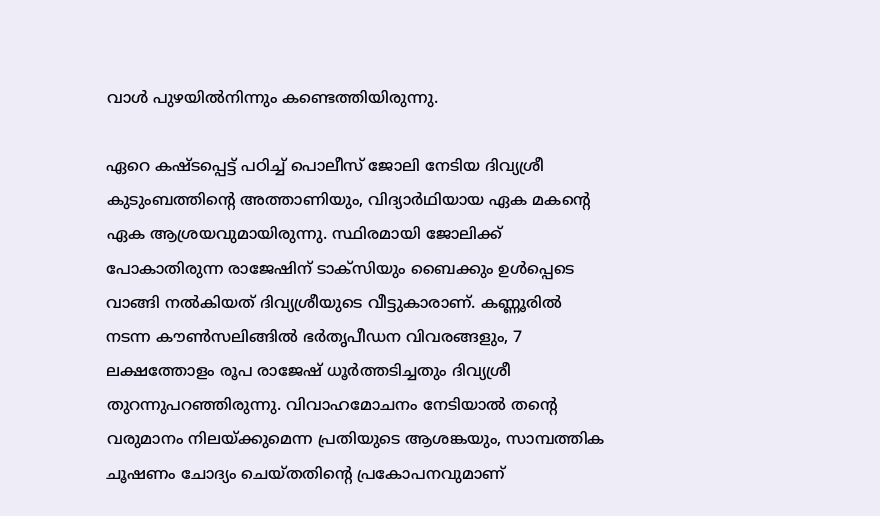വാൾ പുഴയിൽനിന്നും കണ്ടെത്തിയിരുന്നു.

ഏറെ കഷ്ടപ്പെട്ട് പഠിച്ച് പൊലീസ് ജോലി നേടിയ ദിവ്യശ്രീ കുടുംബത്തിന്റെ അത്താണിയും, വിദ്യാർഥിയായ ഏക മകന്റെ ഏക ആശ്രയവുമായിരുന്നു. സ്ഥിരമായി ജോലിക്ക് പോകാതിരുന്ന രാജേഷിന് ടാക്സിയും ബൈക്കും ഉൾപ്പെടെ വാങ്ങി നൽകിയത് ദിവ്യശ്രീയുടെ വീട്ടുകാരാണ്. കണ്ണൂരിൽ നടന്ന കൗൺസലിങ്ങിൽ ഭർതൃപീഡന വിവരങ്ങളും, 7 ലക്ഷത്തോളം രൂപ രാജേഷ് ധൂർത്തടിച്ചതും ദിവ്യശ്രീ തുറന്നുപറഞ്ഞിരുന്നു. വിവാഹമോചനം നേടിയാൽ തന്റെ വരുമാനം നിലയ്ക്കുമെന്ന പ്രതിയുടെ ആശങ്കയും, സാമ്പത്തിക ചൂഷണം ചോദ്യം ചെയ്തതിന്റെ പ്രകോപനവുമാണ്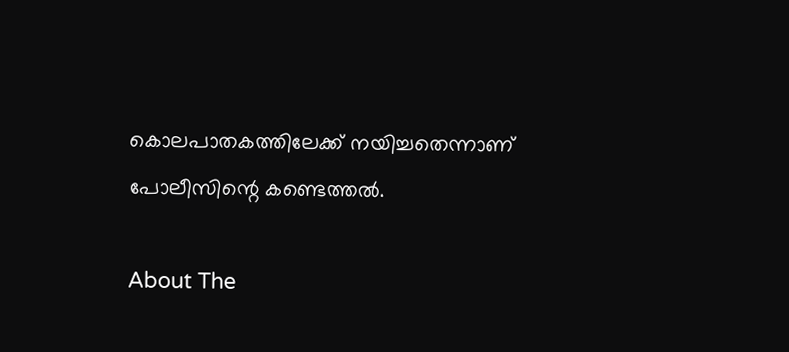കൊലപാതകത്തിലേക്ക് നയിച്ചതെന്നാണ് പോലീസിന്റെ കണ്ടെത്തൽ.

About The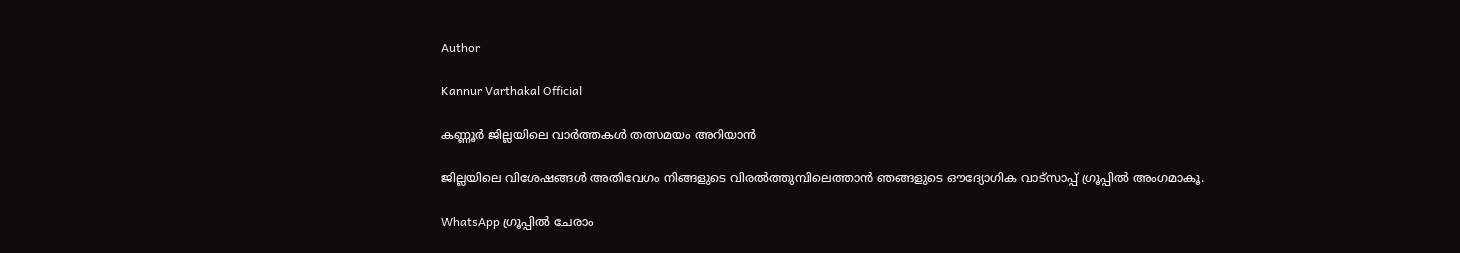Author

Kannur Varthakal Official

കണ്ണൂർ ജില്ലയിലെ വാർത്തകൾ തത്സമയം അറിയാൻ

ജില്ലയിലെ വിശേഷങ്ങൾ അതിവേഗം നിങ്ങളുടെ വിരൽത്തുമ്പിലെത്താൻ ഞങ്ങളുടെ ഔദ്യോഗിക വാട്സാപ്പ് ഗ്രൂപ്പിൽ അംഗമാകൂ.

WhatsApp ഗ്രൂപ്പിൽ ചേരാം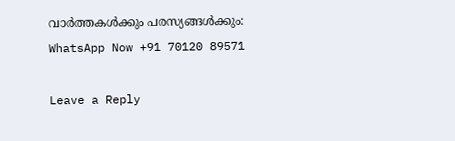വാർത്തകൾക്കും പരസ്യങ്ങൾക്കും: WhatsApp Now +91 70120 89571

Leave a Reply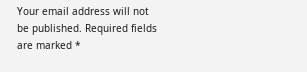Your email address will not be published. Required fields are marked *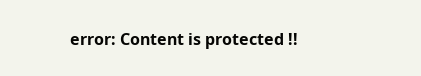error: Content is protected !!